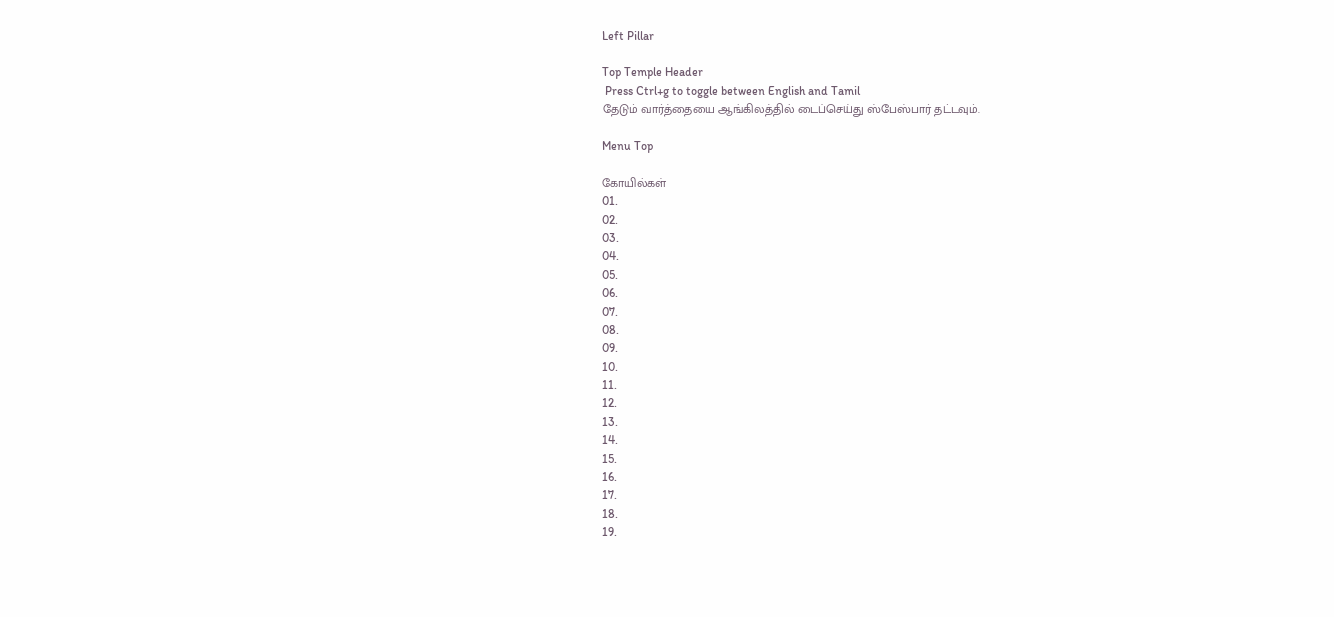Left Pillar

Top Temple Header
 Press Ctrl+g to toggle between English and Tamil
தேடும் வார்த்தையை ஆங்கிலத்தில் டைப்செய்து ஸ்பேஸ்பார் தட்டவும்.

Menu Top

கோயில்கள்
01.
02.
03.
04.
05.
06.
07.
08.
09.
10.
11.
12.
13.
14.
15.
16.
17.
18.
19.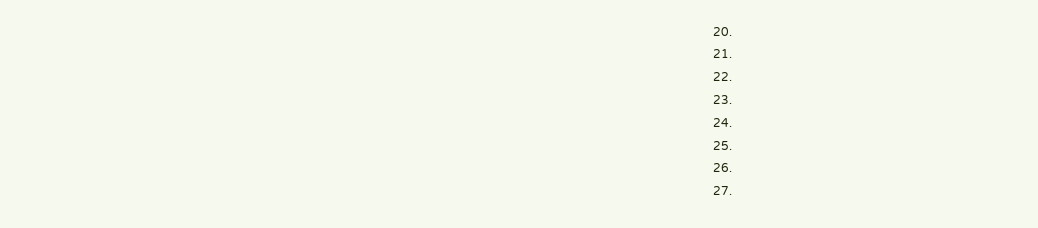20.
21.
22.
23.
24.
25.
26.
27.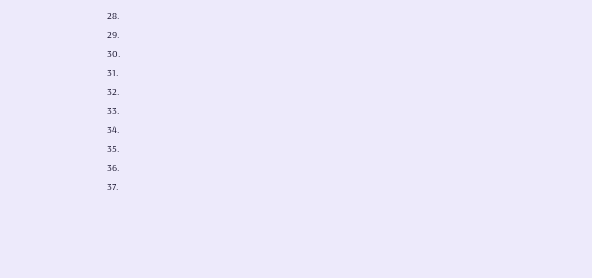28.
29.
30.
31.
32.
33.
34.
35.
36.
37.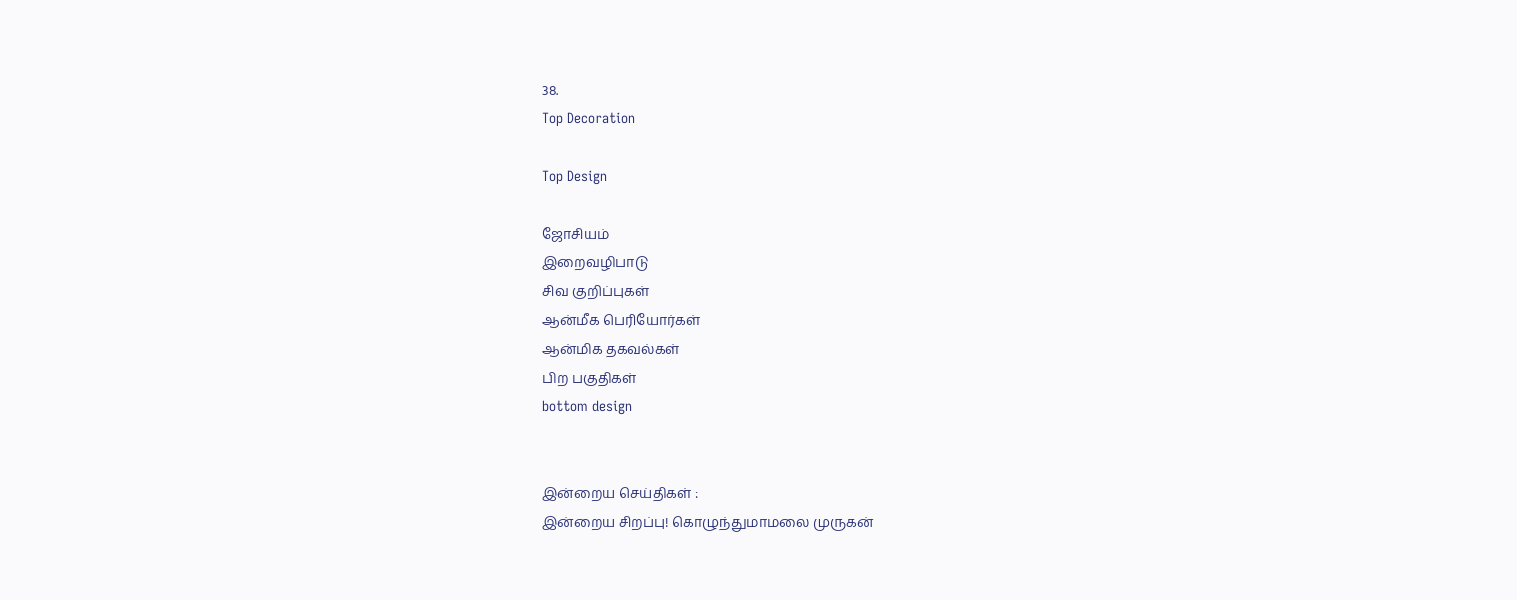38.
Top Decoration

Top Design

ஜோசியம்
இறைவழிபாடு
சிவ குறிப்புகள்
ஆன்மீக பெரியோர்கள்
ஆன்மிக தகவல்கள்
பிற பகுதிகள்
bottom design


இன்றைய செய்திகள் :
இன்றைய சிறப்பு! கொழுந்துமாமலை முருகன்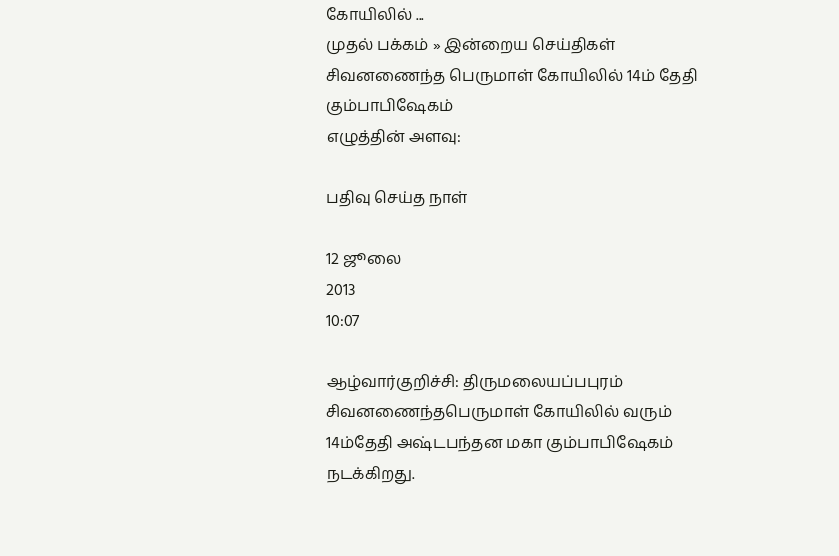கோயிலில் ...
முதல் பக்கம் » இன்றைய செய்திகள்
சிவனணைந்த பெருமாள் கோயிலில் 14ம் தேதி கும்பாபிஷேகம்
எழுத்தின் அளவு:

பதிவு செய்த நாள்

12 ஜூலை
2013
10:07

ஆழ்வார்குறிச்சி: திருமலையப்பபுரம் சிவனணைந்தபெருமாள் கோயிலில் வரும் 14ம்தேதி அஷ்டபந்தன மகா கும்பாபிஷேகம் நடக்கிறது.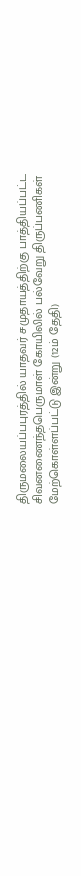திருமலையப்பபுரத்தில் யாதவர் சமுதாயத்திற்கு பாத்தியப்பட்ட சிவனணைந்தபெருமாள் கோயிலில் பல்வேறு திருப்பணிகள் மேற்கொள்ளப்பட்டு இன்று (12ம் தேதி)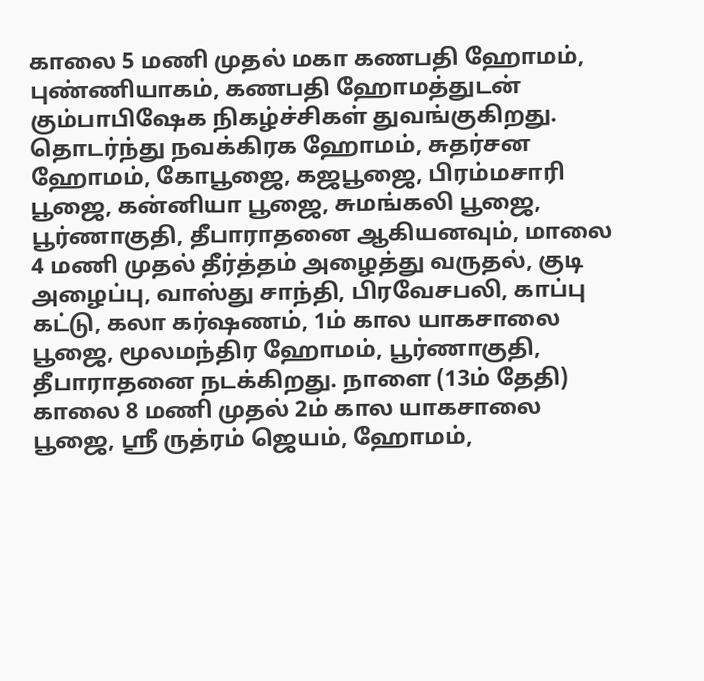காலை 5 மணி முதல் மகா கணபதி ஹோமம், புண்ணியாகம், கணபதி ஹோமத்துடன் கும்பாபிஷேக நிகழ்ச்சிகள் துவங்குகிறது. தொடர்ந்து நவக்கிரக ஹோமம், சுதர்சன ஹோமம், கோபூஜை, கஜபூஜை, பிரம்மசாரி பூஜை, கன்னியா பூஜை, சுமங்கலி பூஜை, பூர்ணாகுதி, தீபாராதனை ஆகியனவும், மாலை 4 மணி முதல் தீர்த்தம் அழைத்து வருதல், குடி அழைப்பு, வாஸ்து சாந்தி, பிரவேசபலி, காப்பு கட்டு, கலா கர்ஷணம், 1ம் கால யாகசாலை பூஜை, மூலமந்திர ஹோமம், பூர்ணாகுதி, தீபாராதனை நடக்கிறது. நாளை (13ம் தேதி) காலை 8 மணி முதல் 2ம் கால யாகசாலை பூஜை, ஸ்ரீ ருத்ரம் ஜெயம், ஹோமம்,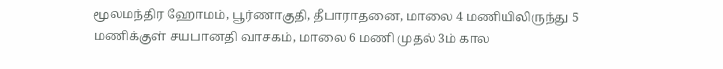மூலமந்திர ஹோமம், பூர்ணாகுதி, தீபாராதனை, மாலை 4 மணியிலிருந்து 5 மணிக்குள் சயபானதி வாசகம், மாலை 6 மணி முதல் 3ம் கால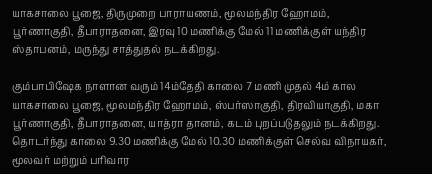யாகசாலை பூஜை, திருமுறை பாராயணம், மூலமந்திர ஹோமம், பூர்ணாகுதி, தீபாராதனை, இரவு 10 மணிக்கு மேல் 11 மணிக்குள் யந்திர ஸ்தாபனம், மருந்து சாத்துதல் நடக்கிறது.

கும்பாபிஷேக நாளான வரும் 14ம்தேதி காலை 7 மணி முதல் 4ம் கால யாகசாலை பூஜை, மூலமந்திர ஹோமம், ஸ்பர்ஸாகுதி, திரவியாகுதி, மகா பூர்ணாகுதி, தீபாராதனை, யாத்ரா தானம், கடம் புறப்படுதலும் நடக்கிறது. தொடர்ந்து காலை 9.30 மணிக்கு மேல் 10.30 மணிக்குள் செல்வ விநாயகர், மூலவர் மற்றும் பரிவார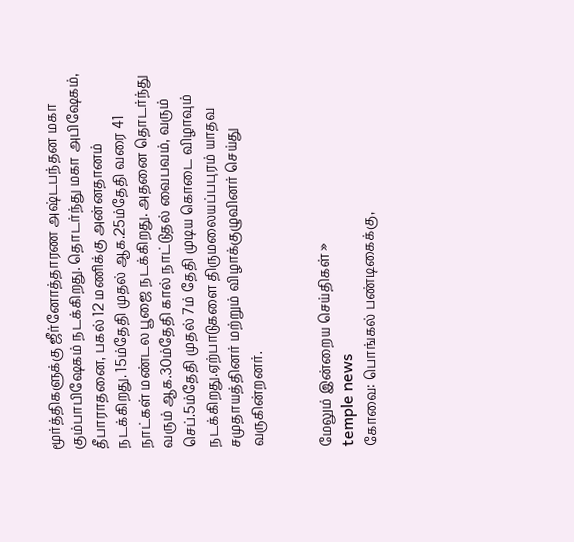மூர்த்திகளுக்கு ஜீர்னோத்தாரண அஷ்டபந்தன மகா கும்பாபிஷேகம் நடக்கிறது. தொடர்ந்து மகா அபிஷேகம், தீபாராதனை, பகல் 12 மணிக்கு அன்னதானம் நடக்கிறது. 15ம்தேதி முதல் ஆக.25ம்தேதி வரை 41 நாட்கள் மண்டல பூஜை நடக்கிறது. அதனை தொடர்ந்து வரும் ஆக.30ம்தேதி கால் நாட்டுதல் வைபவம், வரும் செப்.5ம்தேதி முதல் 7ம் தேதி முடிய கொடை விழாவும் நடக்கிறது.ஏற்பாடுகளை திருமலையப்பபுரம் யாதவ சமுதாயத்தினர் மற்றும் விழாக்குழுவினர் செய்து வருகின்றனர்.


மேலும் இன்றைய செய்திகள் »
temple news
கோவை: பொங்கல் பண்டிகைக்கு,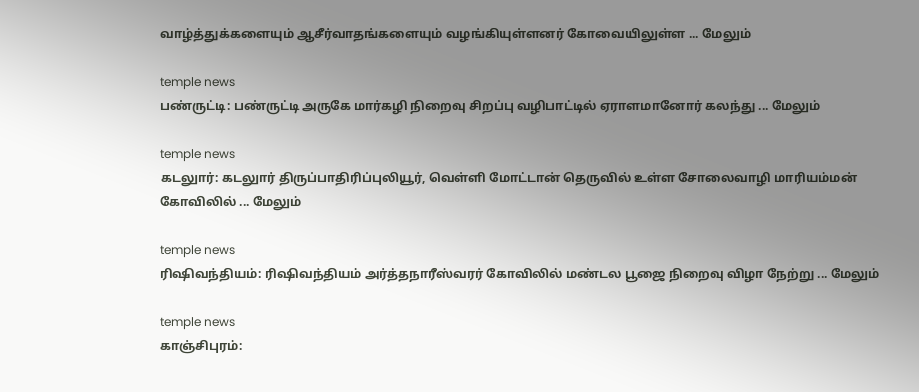வாழ்த்துக்களையும் ஆசீர்வாதங்களையும் வழங்கியுள்ளனர் கோவையிலுள்ள ... மேலும்

temple news
பண்ருட்டி: பண்ருட்டி அருகே மார்கழி நிறைவு சிறப்பு வழிபாட்டில் ஏராளமானோர் கலந்து ... மேலும்

temple news
கடலுார்: கடலுார் திருப்பாதிரிப்புலியூர், வெள்ளி மோட்டான் தெருவில் உள்ள சோலைவாழி மாரியம்மன் கோவிலில் ... மேலும்

temple news
ரிஷிவந்தியம்: ரிஷிவந்தியம் அர்த்தநாரீஸ்வரர் கோவிலில் மண்டல பூஜை நிறைவு விழா நேற்று ... மேலும்

temple news
காஞ்சிபுரம்: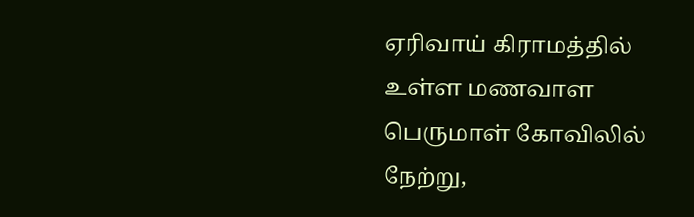ஏரிவாய் கிராமத்தில் உள்ள மணவாள பெருமாள் கோவிலில் நேற்று,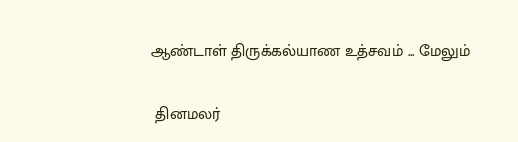ஆண்டாள் திருக்கல்யாண உத்சவம் ... மேலும்


 தினமலர்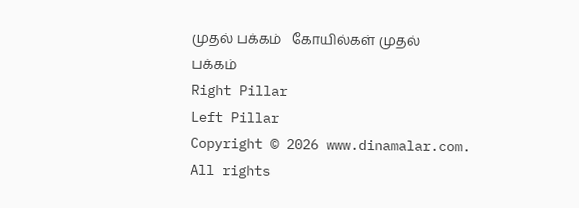முதல் பக்கம்   கோயில்கள் முதல் பக்கம்
Right Pillar
Left Pillar
Copyright © 2026 www.dinamalar.com. All rights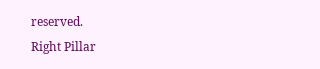reserved.
Right Pillar